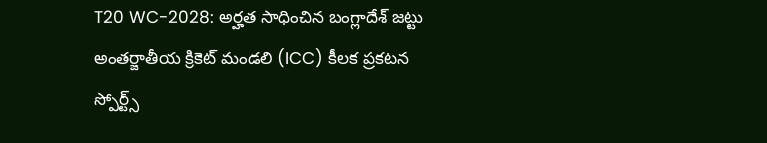T20 WC-2028: అర్హత సాధించిన బంగ్లాదేశ్ జట్టు
అంతర్జాతీయ క్రికెట్ మండలి (ICC) కీలక ప్రకటన
స్పోర్ట్స్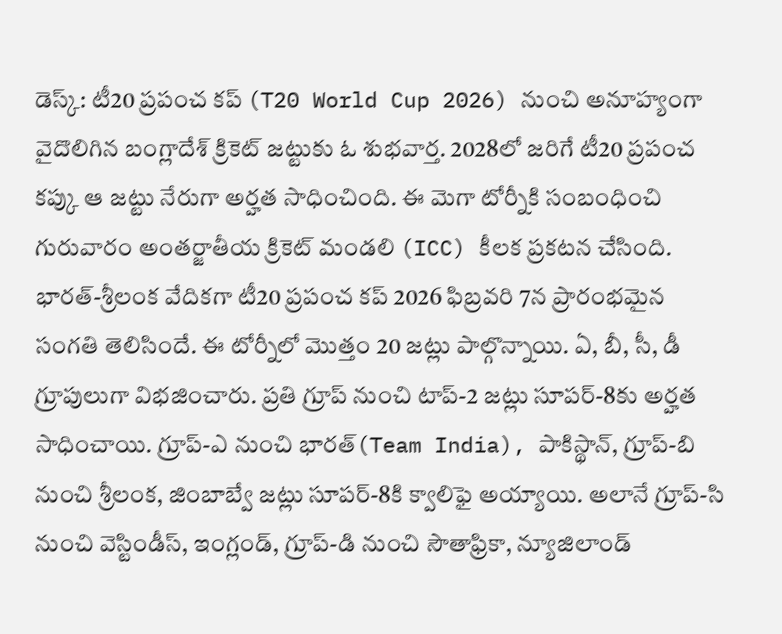డెస్క్: టీ20 ప్రపంచ కప్ (T20 World Cup 2026) నుంచి అనూహ్యంగా వైదొలిగిన బంగ్లాదేశ్ క్రికెట్ జట్టుకు ఓ శుభవార్త. 2028లో జరిగే టీ20 ప్రపంచ కప్కు ఆ జట్టు నేరుగా అర్హత సాధించింది. ఈ మెగా టోర్నీకి సంబంధించి గురువారం అంతర్జాతీయ క్రికెట్ మండలి (ICC) కీలక ప్రకటన చేసింది. భారత్-శ్రీలంక వేదికగా టీ20 ప్రపంచ కప్ 2026 ఫిబ్రవరి 7న ప్రారంభమైన సంగతి తెలిసిందే. ఈ టోర్నీలో మొత్తం 20 జట్లు పాల్గొన్నాయి. ఏ, బీ, సీ, డీ గ్రూపులుగా విభజించారు. ప్రతి గ్రూప్ నుంచి టాప్-2 జట్లు సూపర్-8కు అర్హత సాధించాయి. గ్రూప్-ఎ నుంచి భారత్(Team India), పాకిస్థాన్, గ్రూప్-బి నుంచి శ్రీలంక, జింబాబ్వే జట్లు సూపర్-8కి క్వాలిఫై అయ్యాయి. అలానే గ్రూప్-సి నుంచి వెస్టిండీస్, ఇంగ్లండ్, గ్రూప్-డి నుంచి సౌతాఫ్రికా, న్యూజిలాండ్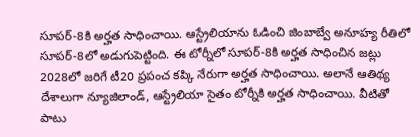సూపర్-8కి అర్హత సాధించాయి. ఆస్ట్రేలియాను ఓడించి జింబాబ్వే అనూహ్య రీతిలో సూపర్-8లో అడుగుపెట్టింది. ఈ టోర్నీలో సూపర్-8కి అర్హత సాధించిన జట్లు 2028లో జరిగే టీ20 ప్రపంచ కప్కి నేరుగా అర్హత సాధించాయి. అలానే ఆతిథ్య దేశాలుగా న్యూజిలాండ్, ఆస్ట్రేలియా సైతం టోర్నీకి అర్హత సాధించాయి. వీటితో పాటు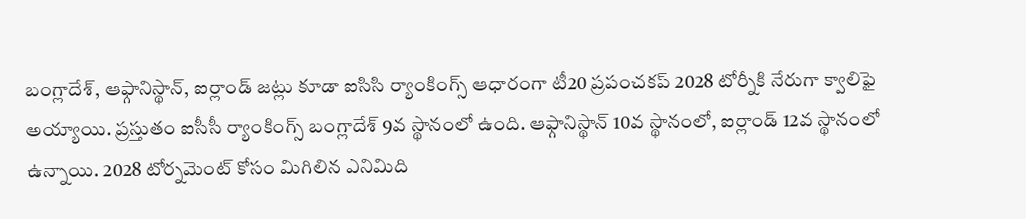బంగ్లాదేశ్, ఆఫ్గానిస్థాన్, ఐర్లాండ్ జట్లు కూడా ఐసిసి ర్యాంకింగ్స్ ఆధారంగా టీ20 ప్రపంచకప్ 2028 టోర్నీకి నేరుగా క్వాలిఫై అయ్యాయి. ప్రస్తుతం ఐసీసీ ర్యాంకింగ్స్ బంగ్లాదేశ్ 9వ స్థానంలో ఉంది. ఆఫ్గానిస్థాన్ 10వ స్థానంలో, ఐర్లాండ్ 12వ స్థానంలో ఉన్నాయి. 2028 టోర్నమెంట్ కోసం మిగిలిన ఎనిమిది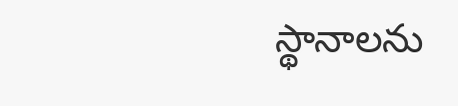స్థానాలను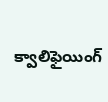క్వాలిఫైయింగ్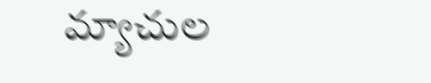మ్యాచుల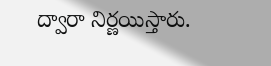ద్వారా నిర్ణయిస్తారు.